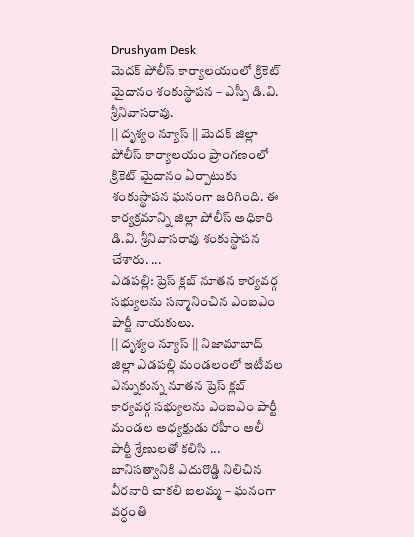Drushyam Desk
మెదక్ పోలీస్ కార్యాలయంలో క్రికెట్ మైదానం శంకుస్థాపన – ఎస్పీ డి.వి. శ్రీనివాసరావు.
|| దృశ్యం న్యూస్ || మెదక్ జిల్లా పోలీస్ కార్యాలయం ప్రాంగణంలో క్రికెట్ మైదానం ఏర్పాటుకు శంకుస్థాపన ఘనంగా జరిగింది. ఈ కార్యక్రమాన్ని జిల్లా పోలీస్ అధికారి డి.వి. శ్రీనివాసరావు శంకుస్థాపన చేశారు. ...
ఎడపల్లి: ప్రెస్ క్లబ్ నూతన కార్యవర్గ సభ్యులను సన్మానించిన ఎంఐఎం పార్టీ నాయకులు.
|| దృశ్యం న్యూస్ || నిజామాబాద్ జిల్లా ఎడపల్లి మండలంలో ఇటీవల ఎన్నుకున్న నూతన ప్రెస్ క్లబ్ కార్యవర్గ సభ్యులను ఎంఐఎం పార్టీ మండల అధ్యక్షుడు రహీం అలీ పార్టీ శ్రేణులతో కలిసి ...
బానిసత్వానికి ఎదురొడ్డి నిలిచిన వీరనారి చాకలి ఐలమ్మ – ఘనంగా వర్ధంతి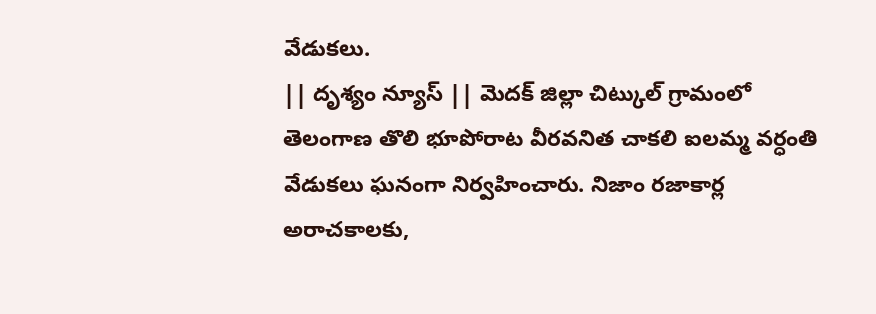వేడుకలు.
|| దృశ్యం న్యూస్ || మెదక్ జిల్లా చిట్కుల్ గ్రామంలో తెలంగాణ తొలి భూపోరాట వీరవనిత చాకలి ఐలమ్మ వర్ధంతి వేడుకలు ఘనంగా నిర్వహించారు. నిజాం రజాకార్ల అరాచకాలకు,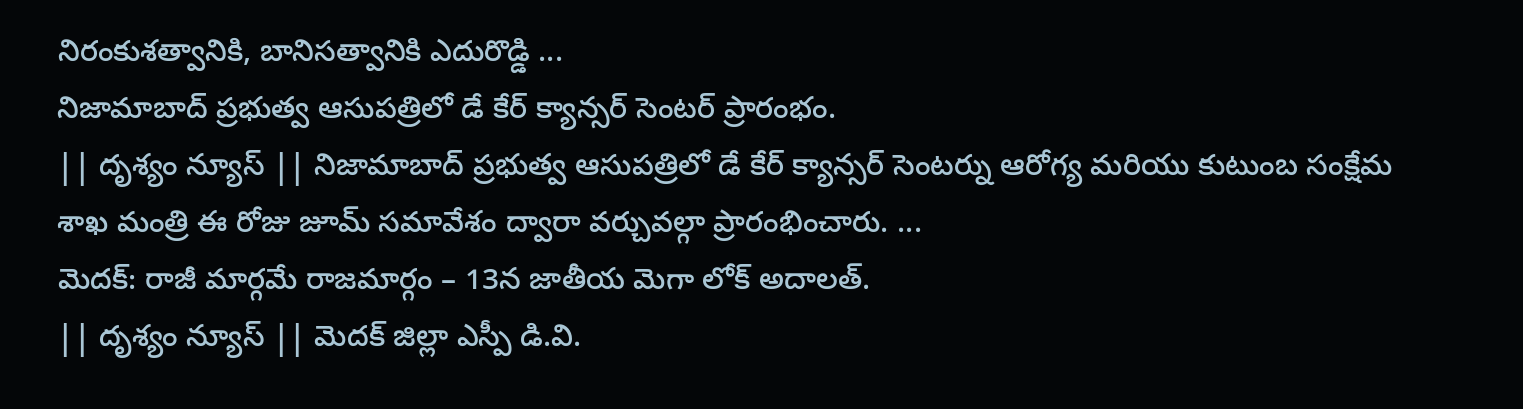నిరంకుశత్వానికి, బానిసత్వానికి ఎదురొడ్డి ...
నిజామాబాద్ ప్రభుత్వ ఆసుపత్రిలో డే కేర్ క్యాన్సర్ సెంటర్ ప్రారంభం.
|| దృశ్యం న్యూస్ || నిజామాబాద్ ప్రభుత్వ ఆసుపత్రిలో డే కేర్ క్యాన్సర్ సెంటర్ను ఆరోగ్య మరియు కుటుంబ సంక్షేమ శాఖ మంత్రి ఈ రోజు జూమ్ సమావేశం ద్వారా వర్చువల్గా ప్రారంభించారు. ...
మెదక్: రాజీ మార్గమే రాజమార్గం – 13న జాతీయ మెగా లోక్ అదాలత్.
|| దృశ్యం న్యూస్ || మెదక్ జిల్లా ఎస్పీ డి.వి.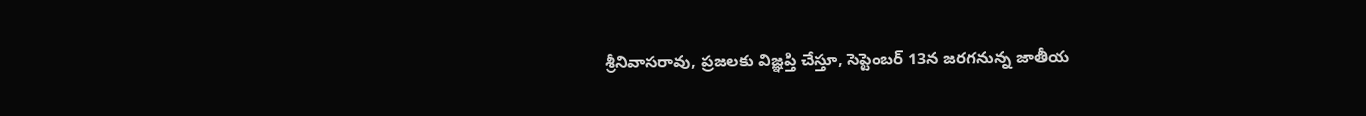శ్రీనివాసరావు, ప్రజలకు విజ్ఞప్తి చేస్తూ, సెప్టెంబర్ 13న జరగనున్న జాతీయ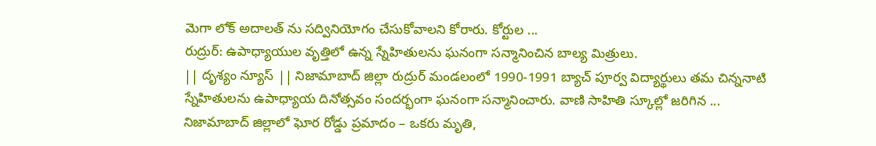మెగా లోక్ అదాలత్ ను సద్వినియోగం చేసుకోవాలని కోరారు. కోర్టుల ...
రుద్రుర్: ఉపాధ్యాయుల వృత్తిలో ఉన్న స్నేహితులను ఘనంగా సన్మానించిన బాల్య మిత్రులు.
|| దృశ్యం న్యూస్ || నిజామాబాద్ జిల్లా రుద్రుర్ మండలంలో 1990-1991 బ్యాచ్ పూర్వ విద్యార్థులు తమ చిన్ననాటి స్నేహితులను ఉపాధ్యాయ దినోత్సవం సందర్భంగా ఘనంగా సన్మానించారు. వాణి సాహితి స్కూల్లో జరిగిన ...
నిజామాబాద్ జిల్లాలో ఘోర రోడ్డు ప్రమాదం – ఒకరు మృతి,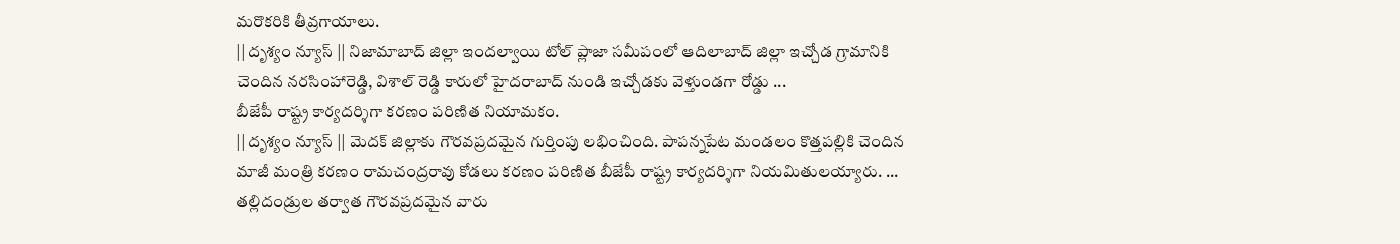మరొకరికి తీవ్రగాయాలు.
|| దృశ్యం న్యూస్ || నిజామాబాద్ జిల్లా ఇందల్వాయి టోల్ ప్లాజా సమీపంలో ఆదిలాబాద్ జిల్లా ఇచ్చోడ గ్రామానికి చెందిన నరసింహారెడ్డి, విశాల్ రెడ్డి కారులో హైదరాబాద్ నుండి ఇచ్చోడకు వెళ్తుండగా రోడ్డు ...
బీజేపీ రాష్ట్ర కార్యదర్శిగా కరణం పరిణిత నియామకం.
|| దృశ్యం న్యూస్ || మెదక్ జిల్లాకు గౌరవప్రదమైన గుర్తింపు లభించింది. పాపన్నపేట మండలం కొత్తపల్లికి చెందిన మాజీ మంత్రి కరణం రామచంద్రరావు కోడలు కరణం పరిణిత బీజేపీ రాష్ట్ర కార్యదర్శిగా నియమితులయ్యారు. ...
తల్లిదండ్రుల తర్వాత గౌరవప్రదమైన వారు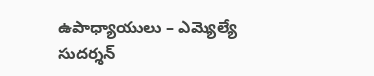ఉపాధ్యాయులు – ఎమ్యెల్యే సుదర్శన్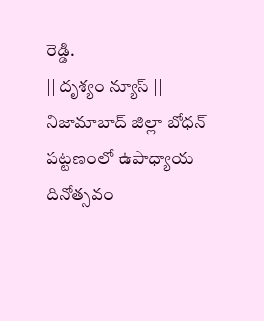రెడ్డి.
|| దృశ్యం న్యూస్ || నిజామాబాద్ జిల్లా బోధన్ పట్టణంలో ఉపాధ్యాయ దినోత్సవం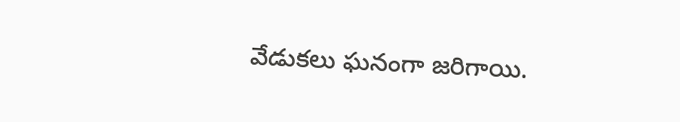వేడుకలు ఘనంగా జరిగాయి.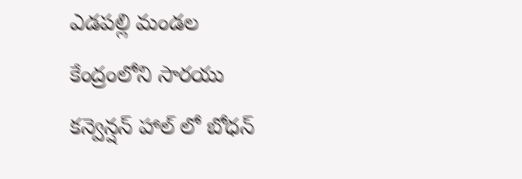ఎడపల్లి మండల కేంద్రంలోని సారయు కన్వెన్షన్ హాల్ లో బోధన్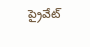ప్రైవేట్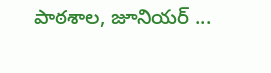పాఠశాల, జూనియర్ ...